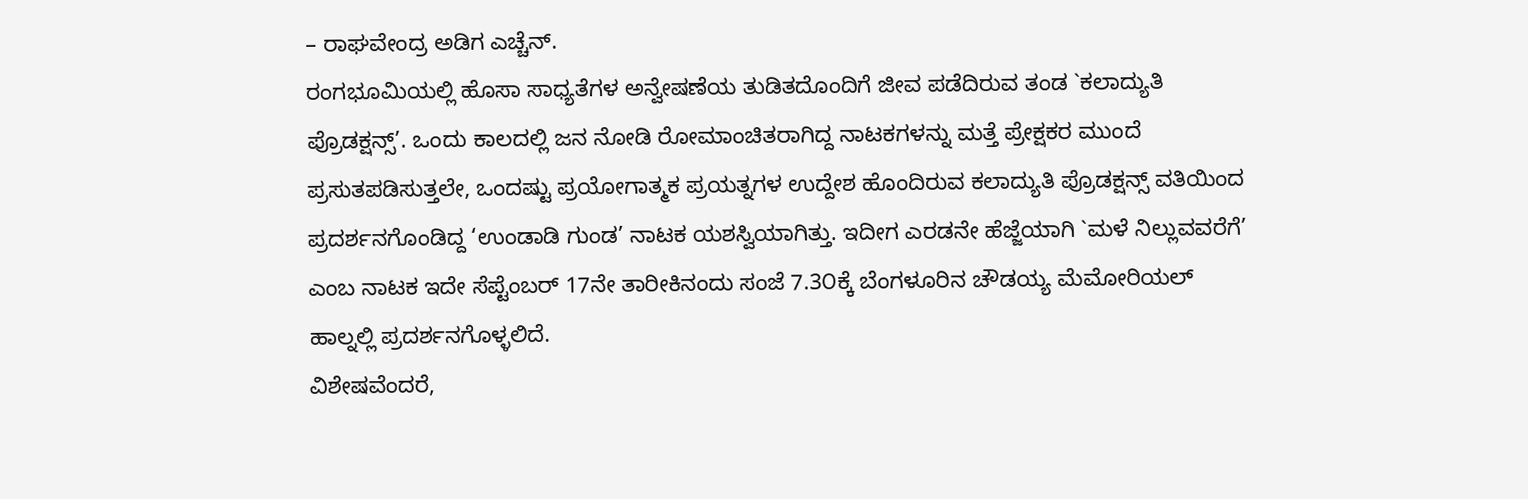– ರಾಘವೇಂದ್ರ ಅಡಿಗ ಎಚ್ಚೆನ್.
ರಂಗಭೂಮಿಯಲ್ಲಿ ಹೊಸಾ ಸಾಧ್ಯತೆಗಳ ಅನ್ವೇಷಣೆಯ ತುಡಿತದೊಂದಿಗೆ ಜೀವ ಪಡೆದಿರುವ ತಂಡ `ಕಲಾದ್ಯುತಿ ಪ್ರೊಡಕ್ಷನ್ಸ್’. ಒಂದು ಕಾಲದಲ್ಲಿ ಜನ ನೋಡಿ ರೋಮಾಂಚಿತರಾಗಿದ್ದ ನಾಟಕಗಳನ್ನು ಮತ್ತೆ ಪ್ರೇಕ್ಷಕರ ಮುಂದೆ ಪ್ರಸುತಪಡಿಸುತ್ತಲೇ, ಒಂದಷ್ಟು ಪ್ರಯೋಗಾತ್ಮಕ ಪ್ರಯತ್ನಗಳ ಉದ್ದೇಶ ಹೊಂದಿರುವ ಕಲಾದ್ಯುತಿ ಪ್ರೊಡಕ್ಷನ್ಸ್ ವತಿಯಿಂದ ಪ್ರದರ್ಶನಗೊಂಡಿದ್ದ ‘ಉಂಡಾಡಿ ಗುಂಡ’ ನಾಟಕ ಯಶಸ್ವಿಯಾಗಿತ್ತು. ಇದೀಗ ಎರಡನೇ ಹೆಜ್ಜೆಯಾಗಿ `ಮಳೆ ನಿಲ್ಲುವವರೆಗೆ’ ಎಂಬ ನಾಟಕ ಇದೇ ಸೆಪ್ಟೆಂಬರ್ 17ನೇ ತಾರೀಕಿನಂದು ಸಂಜೆ 7.3೦ಕ್ಕೆ ಬೆಂಗಳೂರಿನ ಚೌಡಯ್ಯ ಮೆಮೋರಿಯಲ್ ಹಾಲ್ನಲ್ಲಿ ಪ್ರದರ್ಶನಗೊಳ್ಳಲಿದೆ.
ವಿಶೇಷವೆಂದರೆ,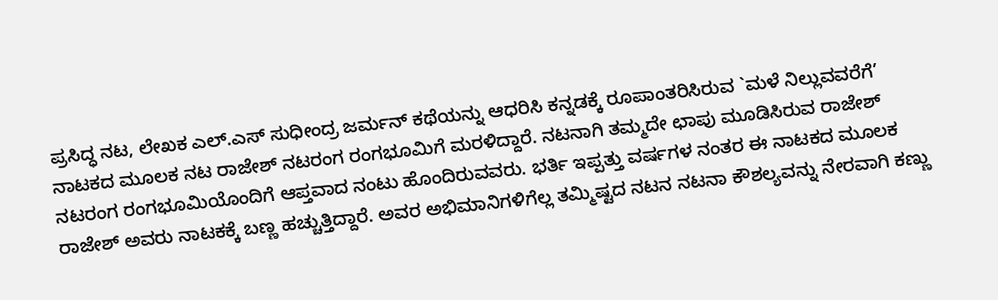ಪ್ರಸಿದ್ಧ ನಟ, ಲೇಖಕ ಎಲ್.ಎಸ್ ಸುಧೀಂದ್ರ ಜರ್ಮನ್ ಕಥೆಯನ್ನು ಆಧರಿಸಿ ಕನ್ನಡಕ್ಕೆ ರೂಪಾಂತರಿಸಿರುವ `ಮಳೆ ನಿಲ್ಲುವವರೆಗೆ’ ನಾಟಕದ ಮೂಲಕ ನಟ ರಾಜೇಶ್ ನಟರಂಗ ರಂಗಭೂಮಿಗೆ ಮರಳಿದ್ದಾರೆ. ನಟನಾಗಿ ತಮ್ಮದೇ ಛಾಪು ಮೂಡಿಸಿರುವ ರಾಜೇಶ್ ನಟರಂಗ ರಂಗಭೂಮಿಯೊಂದಿಗೆ ಆಪ್ತವಾದ ನಂಟು ಹೊಂದಿರುವವರು. ಭರ್ತಿ ಇಪ್ಪತ್ತು ವರ್ಷಗಳ ನಂತರ ಈ ನಾಟಕದ ಮೂಲಕ ರಾಜೇಶ್ ಅವರು ನಾಟಕಕ್ಕೆ ಬಣ್ಣ ಹಚ್ಚುತ್ತಿದ್ದಾರೆ. ಅವರ ಅಭಿಮಾನಿಗಳಿಗೆಲ್ಲ ತಮ್ಮಿಷ್ಟದ ನಟನ ನಟನಾ ಕೌಶಲ್ಯವನ್ನು ನೇರವಾಗಿ ಕಣ್ಣು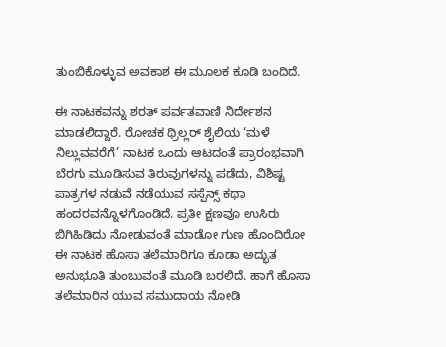ತುಂಬಿಕೊಳ್ಳುವ ಅವಕಾಶ ಈ ಮೂಲಕ ಕೂಡಿ ಬಂದಿದೆ.

ಈ ನಾಟಕವನ್ನು ಶರತ್ ಪರ್ವತವಾಣಿ ನಿರ್ದೇಶನ ಮಾಡಲಿದ್ದಾರೆ. ರೋಚಕ ಥ್ರಿಲ್ಲರ್ ಶೈಲಿಯ ‘ಮಳೆ ನಿಲ್ಲುವವರೆಗೆ’ ನಾಟಕ ಒಂದು ಆಟದಂತೆ ಪ್ರಾರಂಭವಾಗಿ ಬೆರಗು ಮೂಡಿಸುವ ತಿರುವುಗಳನ್ನು ಪಡೆದು, ವಿಶಿಷ್ಟ ಪಾತ್ರಗಳ ನಡುವೆ ನಡೆಯುವ ಸಸ್ಪೆನ್ಸ್ ಕಥಾ ಹಂದರವನ್ನೊಳಗೊಂಡಿದೆ. ಪ್ರತೀ ಕ್ಷಣವೂ ಉಸಿರು ಬಿಗಿಹಿಡಿದು ನೋಡುವಂತೆ ಮಾಡೋ ಗುಣ ಹೊಂದಿರೋ ಈ ನಾಟಕ ಹೊಸಾ ತಲೆಮಾರಿಗೂ ಕೂಡಾ ಅದ್ಭುತ ಅನುಭೂತಿ ತುಂಬುವಂತೆ ಮೂಡಿ ಬರಲಿದೆ. ಹಾಗೆ ಹೊಸಾ ತಲೆಮಾರಿನ ಯುವ ಸಮುದಾಯ ನೋಡಿ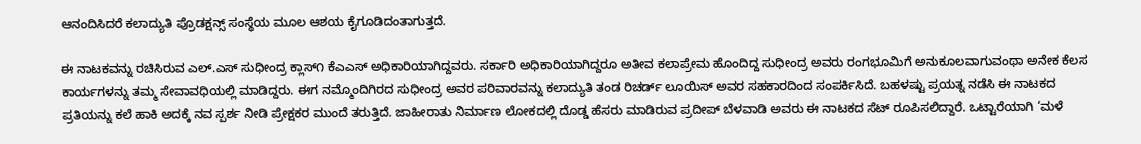ಆನಂದಿಸಿದರೆ ಕಲಾದ್ಯುತಿ ಪ್ರೊಡಕ್ಷನ್ಸ್ ಸಂಸ್ಥೆಯ ಮೂಲ ಆಶಯ ಕೈಗೂಡಿದಂತಾಗುತ್ತದೆ.

ಈ ನಾಟಕವನ್ನು ರಚಿಸಿರುವ ಎಲ್.ಎಸ್ ಸುಧೀಂದ್ರ ಕ್ಲಾಸ್೧ ಕೆಎಎಸ್ ಅಧಿಕಾರಿಯಾಗಿದ್ದವರು. ಸರ್ಕಾರಿ ಅಧಿಕಾರಿಯಾಗಿದ್ದರೂ ಅತೀವ ಕಲಾಪ್ರೇಮ ಹೊಂದಿದ್ದ ಸುಧೀಂದ್ರ ಅವರು ರಂಗಭೂಮಿಗೆ ಅನುಕೂಲವಾಗುವಂಥಾ ಅನೇಕ ಕೆಲಸ ಕಾರ್ಯಗಳನ್ನು ತಮ್ಮ ಸೇವಾವಧಿಯಲ್ಲಿ ಮಾಡಿದ್ದರು. ಈಗ ನಮ್ಮೊಂದಿಗಿರದ ಸುಧೀಂದ್ರ ಅವರ ಪರಿವಾರವನ್ನು ಕಲಾದ್ಯುತಿ ತಂಡ ರಿಚರ್ಡ್ ಲೂಯಿಸ್ ಅವರ ಸಹಕಾರದಿಂದ ಸಂಪರ್ಕಿಸಿದೆ. ಬಹಳಷ್ಟು ಪ್ರಯತ್ನ ನಡೆಸಿ ಈ ನಾಟಕದ ಪ್ರತಿಯನ್ನು ಕಲೆ ಹಾಕಿ ಅದಕ್ಕೆ ನವ ಸ್ಪರ್ಶ ನೀಡಿ ಪ್ರೇಕ್ಷಕರ ಮುಂದೆ ತರುತ್ತಿದೆ. ಜಾಹೀರಾತು ನಿರ್ಮಾಣ ಲೋಕದಲ್ಲಿ ದೊಡ್ಡ ಹೆಸರು ಮಾಡಿರುವ ಪ್ರದೀಪ್ ಬೆಳವಾಡಿ ಅವರು ಈ ನಾಟಕದ ಸೆಟ್ ರೂಪಿಸಲಿದ್ದಾರೆ. ಒಟ್ಟಾರೆಯಾಗಿ ‘ಮಳೆ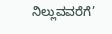ನಿಲ್ಲುವವರೆಗೆ’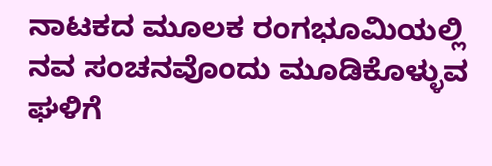ನಾಟಕದ ಮೂಲಕ ರಂಗಭೂಮಿಯಲ್ಲಿ ನವ ಸಂಚನವೊಂದು ಮೂಡಿಕೊಳ್ಳುವ ಘಳಿಗೆ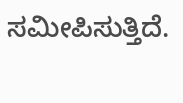ಸಮೀಪಿಸುತ್ತಿದೆ.